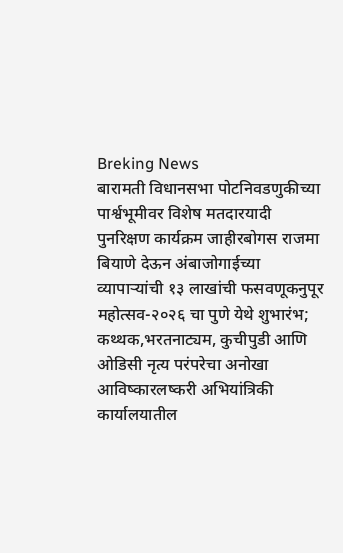Breking News
बारामती विधानसभा पोटनिवडणुकीच्या पार्श्वभूमीवर विशेष मतदारयादी पुनरिक्षण कार्यक्रम जाहीरबोगस राजमा बियाणे देऊन अंबाजोगाईच्या व्यापाऱ्यांची १३ लाखांची फसवणूकनुपूर महोत्सव-२०२६ चा पुणे येथे शुभारंभ; कथ्थक,भरतनाट्यम, कुचीपुडी आणि ओडिसी नृत्य परंपरेचा अनोखा आविष्कारलष्करी अभियांत्रिकी कार्यालयातील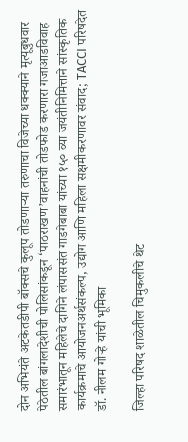दोन अभियंते अटकेतडीपी बॉक्सचे कुलूप तोडणाऱ्या तरुणाचा विजेच्या धक्क्याने मृत्यूबुधवार पेठेतील बांगलादेशीची पोलिसांकडून ‘पाठराखण’वाहनांची तोडफोड करणारा गजाआडविवाह समारंभातून महिलेचे दागिने लंपाससंत गाडगेबाबा यांच्या १५० व्या जयंतीनिमित्ताने सांस्कृतिक कार्यक्रमाचे आयोजनअर्थसंकल्प, उद्योग आणि महिला सक्षमीकरणावर संवाद; TACCI परिषदेत डॉ. नीलम गोऱ्हे यांची भूमिका

जिल्हा परिषद शाळेतील चिमुकलीचे थेट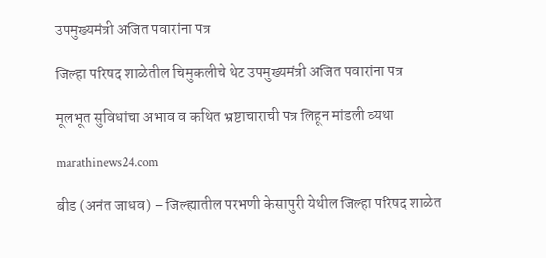उपमुख्यमंत्री अजित पवारांना पत्र

जिल्हा परिषद शाळेतील चिमुकलीचे थेट उपमुख्यमंत्री अजित पवारांना पत्र

मूलभूत सुविधांचा अभाव व कथित भ्रष्टाचाराची पत्र लिहून मांडली व्यथा

marathinews24.com

बीड (अनंत जाधव) – जिल्ह्यातील परभणी केसापुरी येथील जिल्हा परिषद शाळेत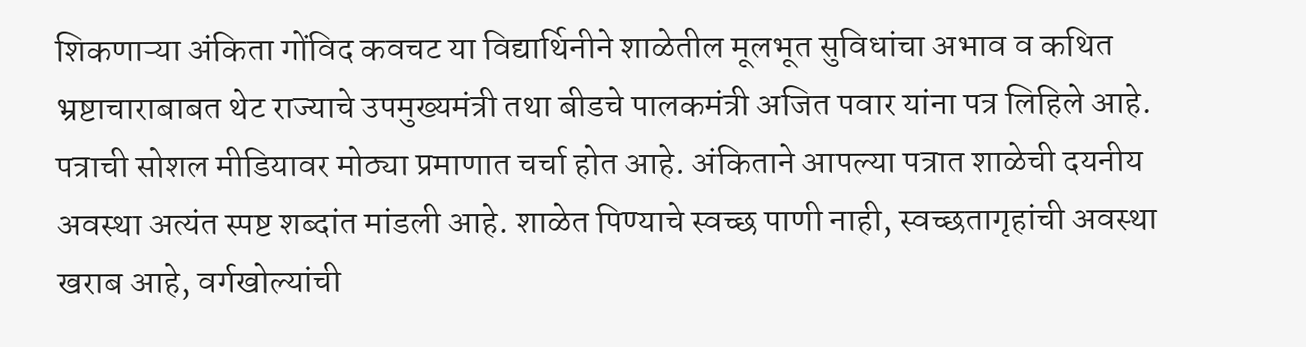शिकणाऱ्या अंकिता गोंविद कवचट या विद्यार्थिनीने शाळेतील मूलभूत सुविधांचा अभाव व कथित भ्रष्टाचाराबाबत थेट राज्याचे उपमुख्यमंत्री तथा बीडचे पालकमंत्री अजित पवार यांना पत्र लिहिले आहे. पत्राची सोशल मीडियावर मोठ्या प्रमाणात चर्चा होत आहे. अंकिताने आपल्या पत्रात शाळेची दयनीय अवस्था अत्यंत स्पष्ट शब्दांत मांडली आहे. शाळेत पिण्याचे स्वच्छ पाणी नाही, स्वच्छतागृहांची अवस्था खराब आहे, वर्गखोल्यांची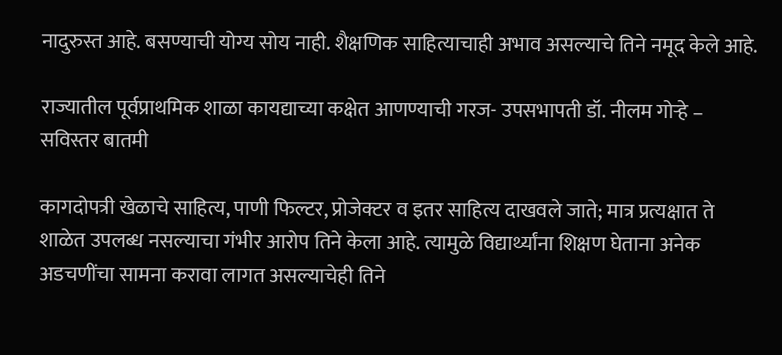नादुरुस्त आहे. बसण्याची योग्य सोय नाही. शैक्षणिक साहित्याचाही अभाव असल्याचे तिने नमूद केले आहे.

राज्यातील पूर्वप्राथमिक शाळा कायद्याच्या कक्षेत आणण्याची गरज- उपसभापती डॉ. नीलम गोऱ्हे – सविस्तर बातमी

कागदोपत्री खेळाचे साहित्य, पाणी फिल्टर, प्रोजेक्टर व इतर साहित्य दाखवले जाते; मात्र प्रत्यक्षात ते शाळेत उपलब्ध नसल्याचा गंभीर आरोप तिने केला आहे. त्यामुळे विद्यार्थ्यांना शिक्षण घेताना अनेक अडचणींचा सामना करावा लागत असल्याचेही तिने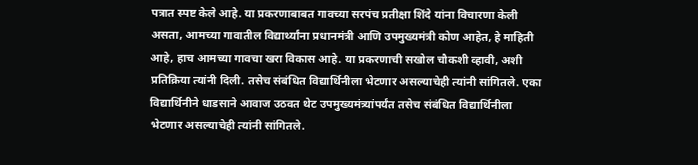पत्रात स्पष्ट केले आहे. या प्रकरणाबाबत गावच्या सरपंच प्रतीक्षा शिंदे यांना विचारणा केली असता, आमच्या गावातील विद्यार्थ्यांना प्रधानमंत्री आणि उपमुख्यमंत्री कोण आहेत, हे माहिती आहे, हाच आमच्या गावचा खरा विकास आहे. या प्रकरणाची सखोल चौकशी व्हावी, अशी प्रतिक्रिया त्यांनी दिली. तसेच संबंधित विद्यार्थिनीला भेटणार असल्याचेही त्यांनी सांगितले. एका विद्यार्थिनीने धाडसाने आवाज उठवत थेट उपमुख्यमंत्र्यांपर्यंत तसेच संबंधित विद्यार्थिनीला भेटणार असल्याचेही त्यांनी सांगितले.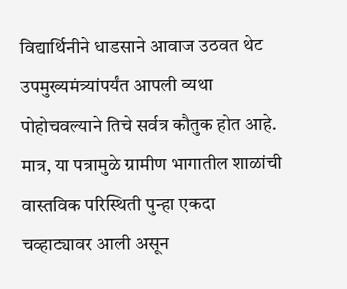विद्यार्थिनीने धाडसाने आवाज उठवत थेट उपमुख्यमंत्र्यांपर्यंत आपली व्यथा पोहोचवल्याने तिचे सर्वत्र कौतुक होत आहे. मात्र, या पत्रामुळे ग्रामीण भागातील शाळांची वास्तविक परिस्थिती पुन्हा एकदा चव्हाट्यावर आली असून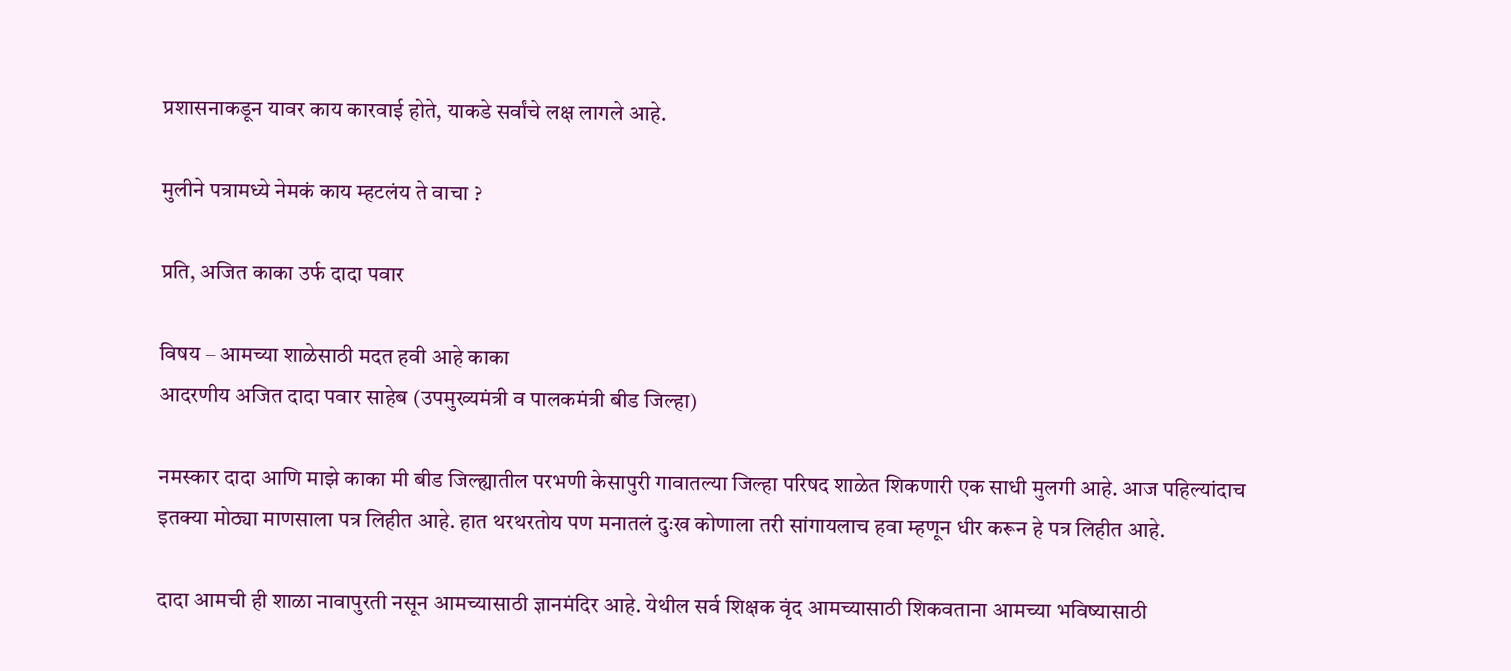प्रशासनाकडून यावर काय कारवाई होते, याकडे सर्वांचे लक्ष लागले आहे.

मुलीने पत्रामध्ये नेमकं काय म्हटलंय ते वाचा ?

प्रति, अजित काका उर्फ दादा पवार

विषय – आमच्या शाळेसाठी मदत हवी आहे काका
आदरणीय अजित दादा पवार साहेब (उपमुख्यमंत्री व पालकमंत्री बीड जिल्हा)

नमस्कार दादा आणि माझे काका मी बीड जिल्ह्यातील परभणी केसापुरी गावातल्या जिल्हा परिषद शाळेत शिकणारी एक साधी मुलगी आहे. आज पहिल्यांदाच इतक्या मोठ्या माणसाला पत्र लिहीत आहे. हात थरथरतोय पण मनातलं दुःख कोणाला तरी सांगायलाच हवा म्हणून धीर करून हे पत्र लिहीत आहे.

दादा आमची ही शाळा नावापुरती नसून आमच्यासाठी ज्ञानमंदिर आहे. येथील सर्व शिक्षक वृंद आमच्यासाठी शिकवताना आमच्या भविष्यासाठी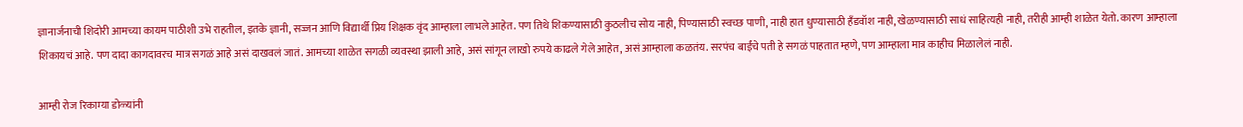ज्ञानार्जनाची शिदोरी आमच्या कायम पाठीशी उभे राहतील, इतके ज्ञानी, सज्जन आणि विद्यार्थी प्रिय शिक्षक वृंद आम्हाला लाभले आहेत. पण तिथे शिकण्यासाठी कुठलीच सोय नाही, पिण्यासाठी स्वच्छ पाणी, नाही हात धुण्यासाठी हँडवॉश नाही, खेळण्यासाठी साधं साहित्यही नाही, तरीही आम्ही शाळेत येतो. कारण आम्हाला शिकायचं आहे. पण दादा कागदावरच मात्र सगळं आहे असं दाखवलं जातं. आमच्या शाळेत सगळी व्यवस्था झाली आहे, असं सांगून लाखो रुपये काढले गेले आहेत, असं आम्हाला कळतंय. सरपंच बाईंचे पती हे सगळं पाहतात म्हणे, पण आम्हाला मात्र काहीच मिळालेलं नाही.

आम्ही रोज रिकाम्या डोळ्यांनी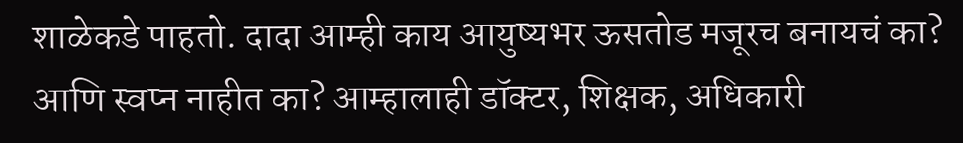शाळेकडे पाहतो. दादा आम्ही काय आयुष्यभर ऊसतोड मजूरच बनायचं का? आणि स्वप्न नाहीत का? आम्हालाही डॉक्टर, शिक्षक, अधिकारी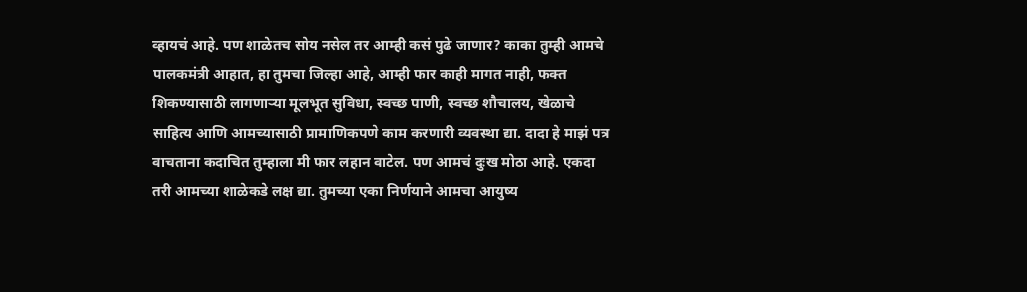व्हायचं आहे. पण शाळेतच सोय नसेल तर आम्ही कसं पुढे जाणार? काका तुम्ही आमचे पालकमंत्री आहात, हा तुमचा जिल्हा आहे, आम्ही फार काही मागत नाही, फक्त शिकण्यासाठी लागणाऱ्या मूलभूत सुविधा, स्वच्छ पाणी, स्वच्छ शौचालय, खेळाचे साहित्य आणि आमच्यासाठी प्रामाणिकपणे काम करणारी व्यवस्था द्या. दादा हे माझं पत्र वाचताना कदाचित तुम्हाला मी फार लहान वाटेल. पण आमचं दुःख मोठा आहे. एकदा तरी आमच्या शाळेकडे लक्ष द्या. तुमच्या एका निर्णयाने आमचा आयुष्य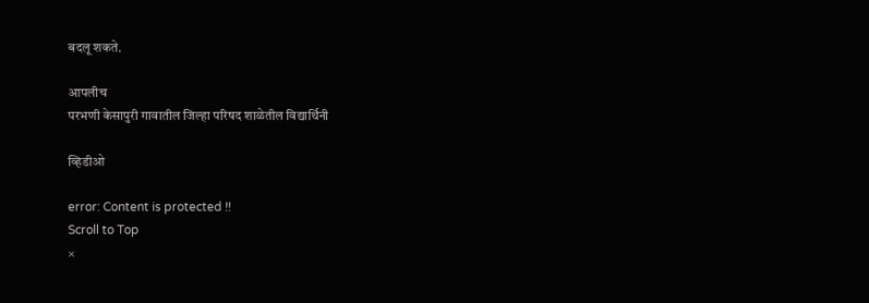बदलू शकते.

आपलीच
परभणी केसापुरी गावातील जिल्हा परिषद शाळेतील विद्यार्थिनी

व्हिडीओ

error: Content is protected !!
Scroll to Top
×